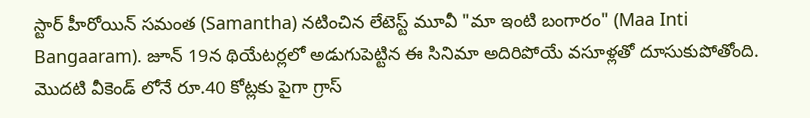స్టార్ హీరోయిన్ సమంత (Samantha) నటించిన లేటెస్ట్ మూవీ "మా ఇంటి బంగారం" (Maa Inti Bangaaram). జూన్ 19న థియేటర్లలో అడుగుపెట్టిన ఈ సినిమా అదిరిపోయే వసూళ్లతో దూసుకుపోతోంది. మొదటి వీకెండ్ లోనే రూ.40 కోట్లకు పైగా గ్రాస్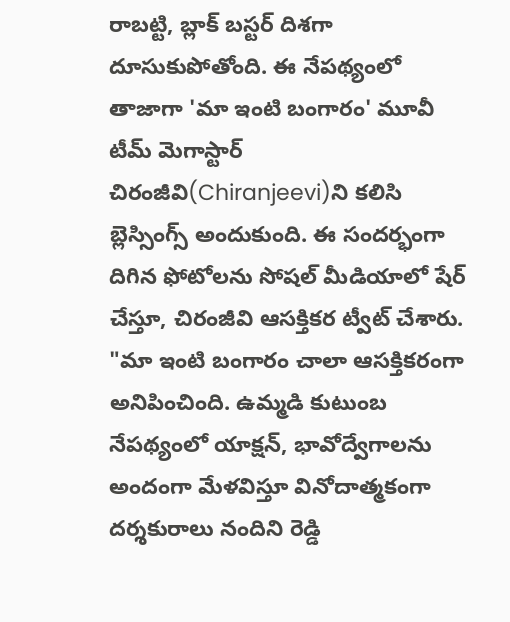రాబట్టి, బ్లాక్ బస్టర్ దిశగా దూసుకుపోతోంది. ఈ నేపథ్యంలో తాజాగా 'మా ఇంటి బంగారం' మూవీ టీమ్ మెగాస్టార్ చిరంజీవి(Chiranjeevi)ని కలిసి బ్లెస్సింగ్స్ అందుకుంది. ఈ సందర్భంగా దిగిన ఫోటోలను సోషల్ మీడియాలో షేర్ చేస్తూ, చిరంజీవి ఆసక్తికర ట్వీట్ చేశారు.
"మా ఇంటి బంగారం చాలా ఆసక్తికరంగా అనిపించింది. ఉమ్మడి కుటుంబ నేపథ్యంలో యాక్షన్, భావోద్వేగాలను అందంగా మేళవిస్తూ వినోదాత్మకంగా దర్శకురాలు నందిని రెడ్డి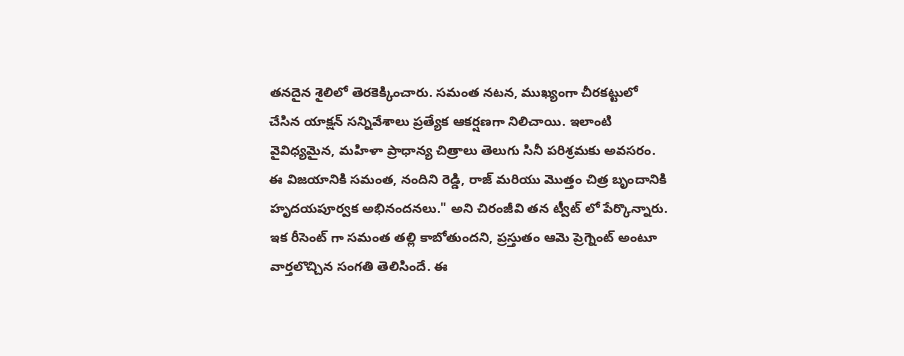తనదైన శైలిలో తెరకెక్కించారు. సమంత నటన, ముఖ్యంగా చీరకట్టులో చేసిన యాక్షన్ సన్నివేశాలు ప్రత్యేక ఆకర్షణగా నిలిచాయి. ఇలాంటి వైవిధ్యమైన, మహిళా ప్రాధాన్య చిత్రాలు తెలుగు సినీ పరిశ్రమకు అవసరం. ఈ విజయానికి సమంత, నందిని రెడ్డి, రాజ్ మరియు మొత్తం చిత్ర బృందానికి హృదయపూర్వక అభినందనలు." అని చిరంజీవి తన ట్వీట్ లో పేర్కొన్నారు.
ఇక రీసెంట్ గా సమంత తల్లి కాబోతుందని, ప్రస్తుతం ఆమె ప్రెగ్నెంట్ అంటూ వార్తలొచ్చిన సంగతి తెలిసిందే. ఈ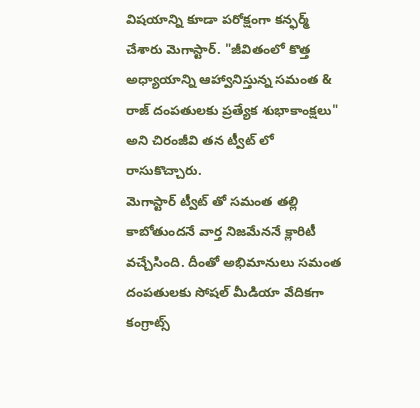విషయాన్ని కూడా పరోక్షంగా కన్ఫర్మ్ చేశారు మెగాస్టార్. "జీవితంలో కొత్త అధ్యాయాన్ని ఆహ్వానిస్తున్న సమంత & రాజ్ దంపతులకు ప్రత్యేక శుభాకాంక్షలు" అని చిరంజీవి తన ట్వీట్ లో రాసుకొచ్చారు.
మెగాస్టార్ ట్వీట్ తో సమంత తల్లి కాబోతుందనే వార్త నిజమేననే క్లారిటీ వచ్చేసింది. దీంతో అభిమానులు సమంత దంపతులకు సోషల్ మీడియా వేదికగా కంగ్రాట్స్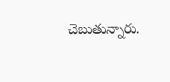చెబుతున్నారు.